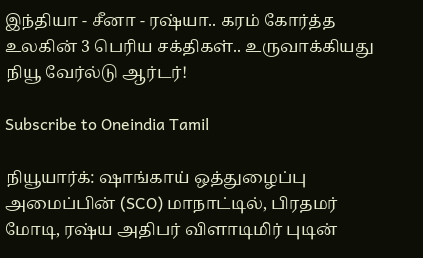இந்தியா - சீனா - ரஷ்யா.. கரம் கோர்த்த உலகின் 3 பெரிய சக்திகள்.. உருவாக்கியது நியூ வேர்ல்டு ஆர்டர்!

Subscribe to Oneindia Tamil

நியூயார்க்: ஷாங்காய் ஒத்துழைப்பு அமைப்பின் (SCO) மாநாட்டில், பிரதமர் மோடி, ரஷ்ய அதிபர் விளாடிமிர் புடின்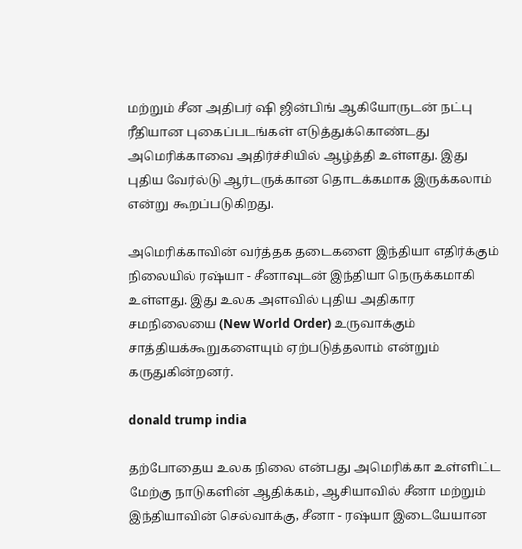மற்றும் சீன அதிபர் ஷி ஜின்பிங் ஆகியோருடன் நட்பு ரீதியான புகைப்படங்கள் எடுத்துக்கொண்டது அமெரிக்காவை அதிர்ச்சியில் ஆழ்த்தி உள்ளது. இது புதிய வேர்ல்டு ஆர்டருக்கான தொடக்கமாக இருக்கலாம் என்று கூறப்படுகிறது.

அமெரிக்காவின் வர்த்தக தடைகளை இந்தியா எதிர்க்கும் நிலையில் ரஷ்யா - சீனாவுடன் இந்தியா நெருக்கமாகி உள்ளது. இது உலக அளவில் புதிய அதிகார சமநிலையை (New World Order) உருவாக்கும் சாத்தியக்கூறுகளையும் ஏற்படுத்தலாம் என்றும் கருதுகின்றனர்.

donald trump india

தற்போதைய உலக நிலை என்பது அமெரிக்கா உள்ளிட்ட மேற்கு நாடுகளின் ஆதிக்கம், ஆசியாவில் சீனா மற்றும் இந்தியாவின் செல்வாக்கு, சீனா - ரஷ்யா இடையேயான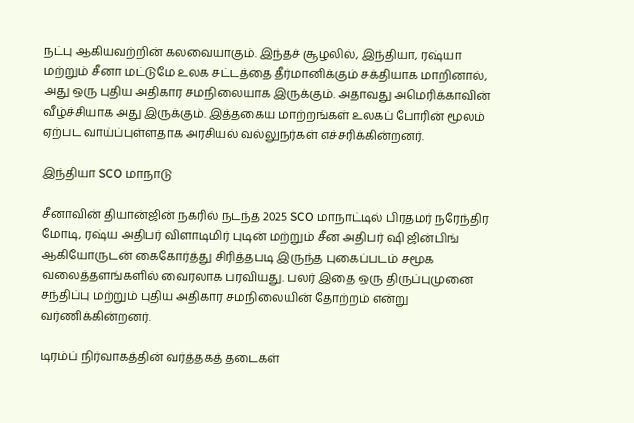நட்பு ஆகியவற்றின் கலவையாகும். இந்தச் சூழலில், இந்தியா, ரஷ்யா மற்றும் சீனா மட்டுமே உலக சட்டத்தை தீர்மானிக்கும் சக்தியாக மாறினால், அது ஒரு புதிய அதிகார சமநிலையாக இருக்கும். அதாவது அமெரிக்காவின் வீழ்ச்சியாக அது இருக்கும். இத்தகைய மாற்றங்கள் உலகப் போரின் மூலம் ஏற்பட வாய்ப்புள்ளதாக அரசியல் வல்லுநர்கள் எச்சரிக்கின்றனர்.

இந்தியா SCO மாநாடு

சீனாவின் தியான்ஜின் நகரில் நடந்த 2025 SCO மாநாட்டில் பிரதமர் நரேந்திர மோடி, ரஷ்ய அதிபர் விளாடிமிர் புடின் மற்றும் சீன அதிபர் ஷி ஜின்பிங் ஆகியோருடன் கைகோர்த்து சிரித்தபடி இருந்த புகைப்படம் சமூக வலைத்தளங்களில் வைரலாக பரவியது. பலர் இதை ஒரு திருப்புமுனை சந்திப்பு மற்றும் புதிய அதிகார சமநிலையின் தோற்றம் என்று வர்ணிக்கின்றனர்.

டிரம்ப் நிர்வாகத்தின் வர்த்தகத் தடைகள்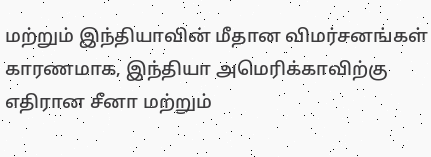மற்றும் இந்தியாவின் மீதான விமர்சனங்கள் காரணமாக, இந்தியா அமெரிக்காவிற்கு எதிரான சீனா மற்றும்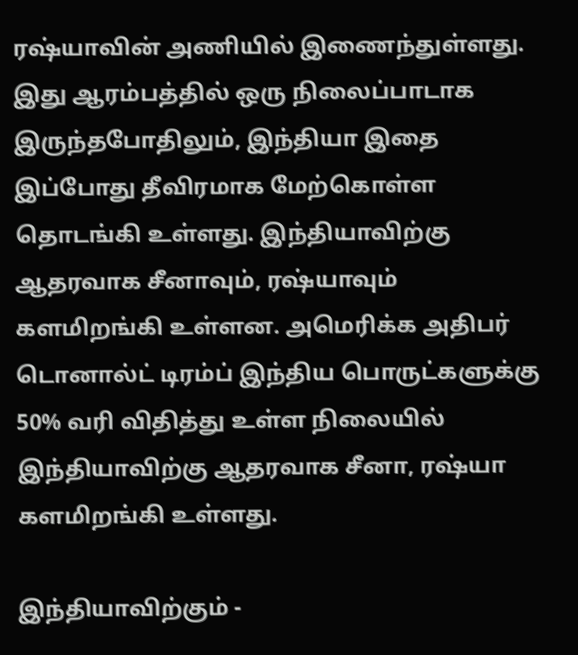ரஷ்யாவின் அணியில் இணைந்துள்ளது. இது ஆரம்பத்தில் ஒரு நிலைப்பாடாக இருந்தபோதிலும், இந்தியா இதை இப்போது தீவிரமாக மேற்கொள்ள தொடங்கி உள்ளது. இந்தியாவிற்கு ஆதரவாக சீனாவும், ரஷ்யாவும் களமிறங்கி உள்ளன. அமெரிக்க அதிபர் டொனால்ட் டிரம்ப் இந்திய பொருட்களுக்கு 50% வரி விதித்து உள்ள நிலையில் இந்தியாவிற்கு ஆதரவாக சீனா, ரஷ்யா களமிறங்கி உள்ளது.

இந்தியாவிற்கும் -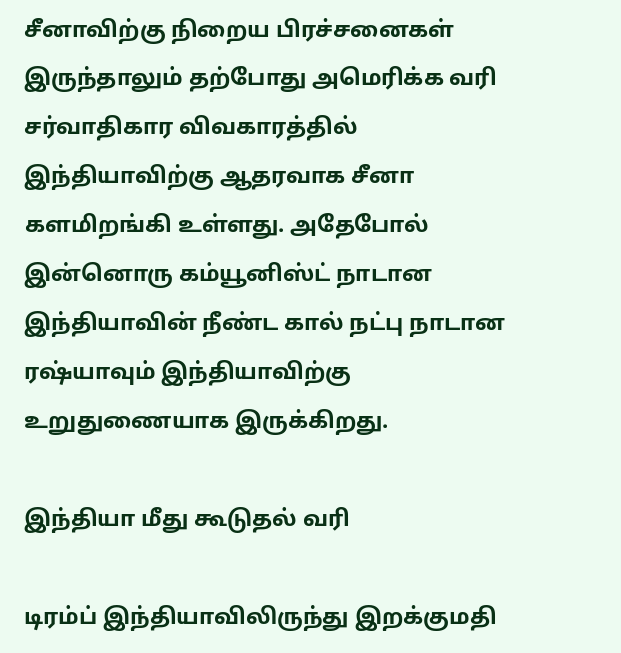சீனாவிற்கு நிறைய பிரச்சனைகள் இருந்தாலும் தற்போது அமெரிக்க வரி சர்வாதிகார விவகாரத்தில் இந்தியாவிற்கு ஆதரவாக சீனா களமிறங்கி உள்ளது. அதேபோல் இன்னொரு கம்யூனிஸ்ட் நாடான இந்தியாவின் நீண்ட கால் நட்பு நாடான ரஷ்யாவும் இந்தியாவிற்கு உறுதுணையாக இருக்கிறது.

இந்தியா மீது கூடுதல் வரி

டிரம்ப் இந்தியாவிலிருந்து இறக்குமதி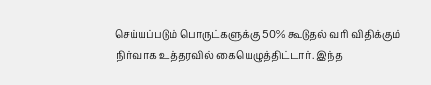செய்யப்படும் பொருட்களுக்கு 50% கூடுதல் வரி விதிக்கும் நிர்வாக உத்தரவில் கையெழுத்திட்டார். இந்த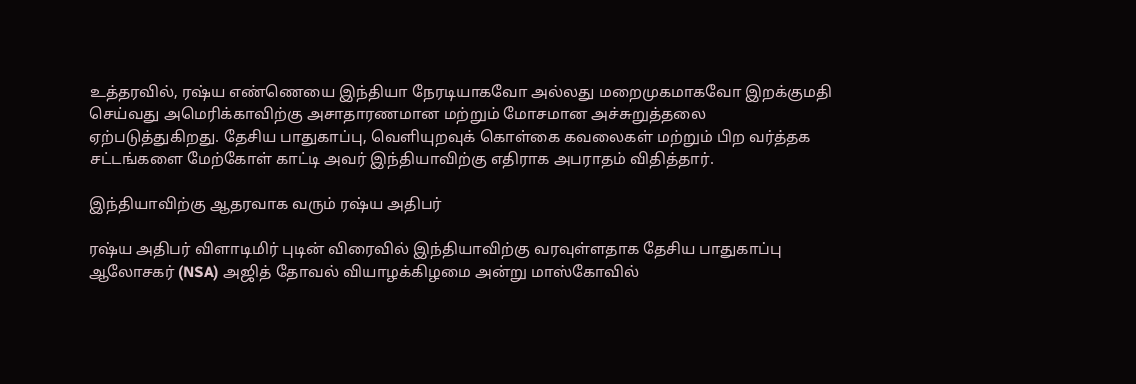உத்தரவில், ரஷ்ய எண்ணெயை இந்தியா நேரடியாகவோ அல்லது மறைமுகமாகவோ இறக்குமதி செய்வது அமெரிக்காவிற்கு அசாதாரணமான மற்றும் மோசமான அச்சுறுத்தலை ஏற்படுத்துகிறது. தேசிய பாதுகாப்பு, வெளியுறவுக் கொள்கை கவலைகள் மற்றும் பிற வர்த்தக சட்டங்களை மேற்கோள் காட்டி அவர் இந்தியாவிற்கு எதிராக அபராதம் விதித்தார்.

இந்தியாவிற்கு ஆதரவாக வரும் ரஷ்ய அதிபர்

ரஷ்ய அதிபர் விளாடிமிர் புடின் விரைவில் இந்தியாவிற்கு வரவுள்ளதாக தேசிய பாதுகாப்பு ஆலோசகர் (NSA) அஜித் தோவல் வியாழக்கிழமை அன்று மாஸ்கோவில்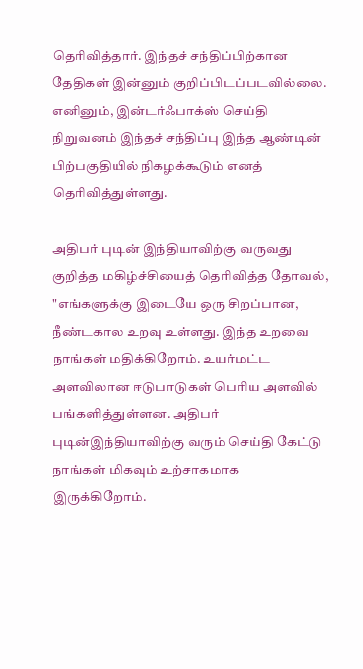தெரிவித்தார். இந்தச் சந்திப்பிற்கான தேதிகள் இன்னும் குறிப்பிடப்படவில்லை. எனினும், இன்டர்ஃபாக்ஸ் செய்தி நிறுவனம் இந்தச் சந்திப்பு இந்த ஆண்டின் பிற்பகுதியில் நிகழக்கூடும் எனத் தெரிவித்துள்ளது.

அதிபர் புடின் இந்தியாவிற்கு வருவது குறித்த மகிழ்ச்சியைத் தெரிவித்த தோவல், "எங்களுக்கு இடையே ஒரு சிறப்பான, நீண்டகால உறவு உள்ளது. இந்த உறவை நாங்கள் மதிக்கிறோம். உயர்மட்ட அளவிலான ஈடுபாடுகள் பெரிய அளவில் பங்களித்துள்ளன. அதிபர் புடின்இந்தியாவிற்கு வரும் செய்தி கேட்டு நாங்கள் மிகவும் உற்சாகமாக இருக்கிறோம்.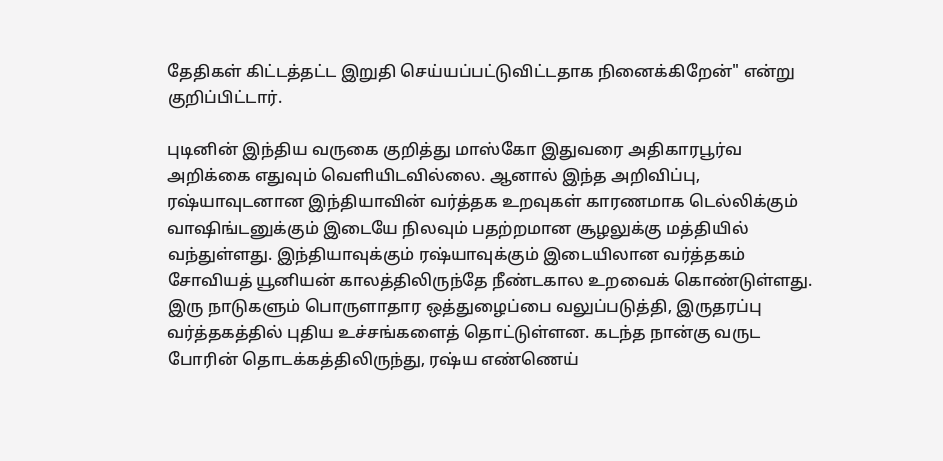தேதிகள் கிட்டத்தட்ட இறுதி செய்யப்பட்டுவிட்டதாக நினைக்கிறேன்" என்று குறிப்பிட்டார்.

புடினின் இந்திய வருகை குறித்து மாஸ்கோ இதுவரை அதிகாரபூர்வ அறிக்கை எதுவும் வெளியிடவில்லை. ஆனால் இந்த அறிவிப்பு, ரஷ்யாவுடனான இந்தியாவின் வர்த்தக உறவுகள் காரணமாக டெல்லிக்கும் வாஷிங்டனுக்கும் இடையே நிலவும் பதற்றமான சூழலுக்கு மத்தியில் வந்துள்ளது. இந்தியாவுக்கும் ரஷ்யாவுக்கும் இடையிலான வர்த்தகம் சோவியத் யூனியன் காலத்திலிருந்தே நீண்டகால உறவைக் கொண்டுள்ளது. இரு நாடுகளும் பொருளாதார ஒத்துழைப்பை வலுப்படுத்தி, இருதரப்பு வர்த்தகத்தில் புதிய உச்சங்களைத் தொட்டுள்ளன. கடந்த நான்கு வருட போரின் தொடக்கத்திலிருந்து, ரஷ்ய எண்ணெய்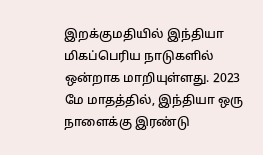இறக்குமதியில் இந்தியா மிகப்பெரிய நாடுகளில் ஒன்றாக மாறியுள்ளது. 2023 மே மாதத்தில், இந்தியா ஒரு நாளைக்கு இரண்டு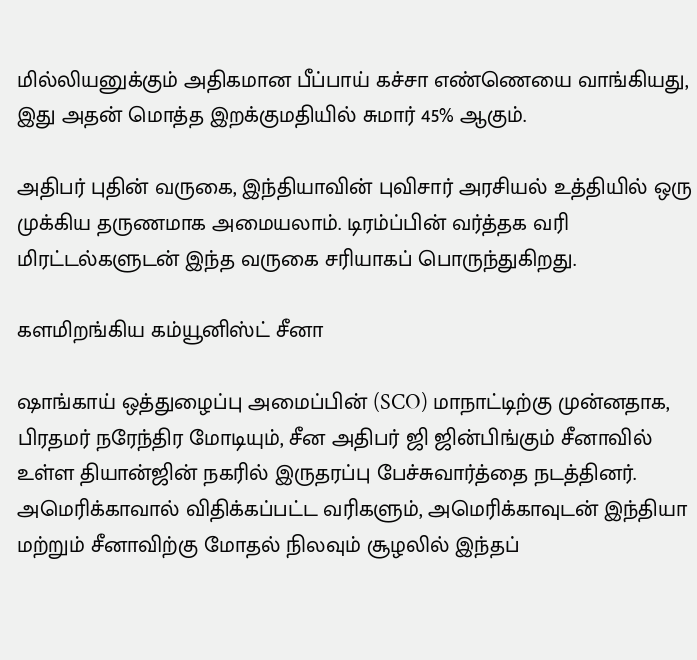மில்லியனுக்கும் அதிகமான பீப்பாய் கச்சா எண்ணெயை வாங்கியது, இது அதன் மொத்த இறக்குமதியில் சுமார் 45% ஆகும்.

அதிபர் புதின் வருகை, இந்தியாவின் புவிசார் அரசியல் உத்தியில் ஒரு முக்கிய தருணமாக அமையலாம். டிரம்ப்பின் வர்த்தக வரி மிரட்டல்களுடன் இந்த வருகை சரியாகப் பொருந்துகிறது.

களமிறங்கிய கம்யூனிஸ்ட் சீனா

ஷாங்காய் ஒத்துழைப்பு அமைப்பின் (SCO) மாநாட்டிற்கு முன்னதாக, பிரதமர் நரேந்திர மோடியும், சீன அதிபர் ஜி ஜின்பிங்கும் சீனாவில் உள்ள தியான்ஜின் நகரில் இருதரப்பு பேச்சுவார்த்தை நடத்தினர். அமெரிக்காவால் விதிக்கப்பட்ட வரிகளும், அமெரிக்காவுடன் இந்தியா மற்றும் சீனாவிற்கு மோதல் நிலவும் சூழலில் இந்தப்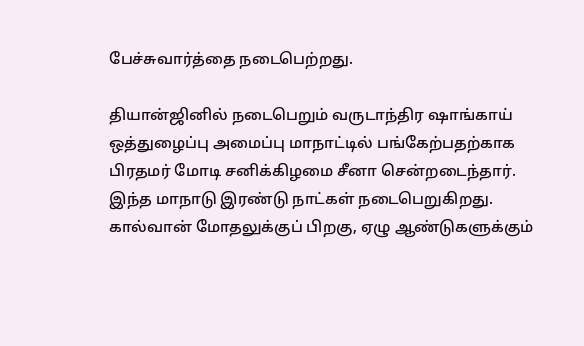பேச்சுவார்த்தை நடைபெற்றது.

தியான்ஜினில் நடைபெறும் வருடாந்திர ஷாங்காய் ஒத்துழைப்பு அமைப்பு மாநாட்டில் பங்கேற்பதற்காக பிரதமர் மோடி சனிக்கிழமை சீனா சென்றடைந்தார். இந்த மாநாடு இரண்டு நாட்கள் நடைபெறுகிறது. கால்வான் மோதலுக்குப் பிறகு, ஏழு ஆண்டுகளுக்கும்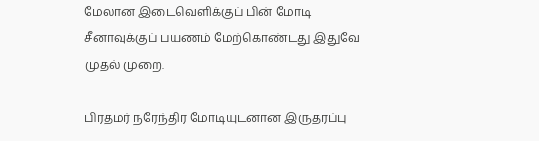மேலான இடைவெளிக்குப் பின் மோடி சீனாவுக்குப் பயணம் மேற்கொண்டது இதுவே முதல் முறை.

பிரதமர் நரேந்திர மோடியுடனான இருதரப்பு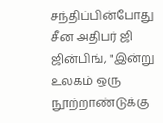சந்திப்பின்போது சீன அதிபர் ஜி ஜின்பிங், "இன்று உலகம் ஒரு நூற்றாண்டுக்கு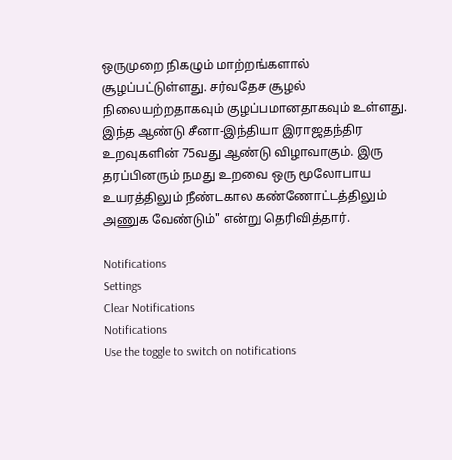ஒருமுறை நிகழும் மாற்றங்களால் சூழப்பட்டுள்ளது. சர்வதேச சூழல் நிலையற்றதாகவும் குழப்பமானதாகவும் உள்ளது. இந்த ஆண்டு சீனா-இந்தியா இராஜதந்திர உறவுகளின் 75வது ஆண்டு விழாவாகும். இரு தரப்பினரும் நமது உறவை ஒரு மூலோபாய உயரத்திலும் நீண்டகால கண்ணோட்டத்திலும் அணுக வேண்டும்" என்று தெரிவித்தார்.

Notifications
Settings
Clear Notifications
Notifications
Use the toggle to switch on notifications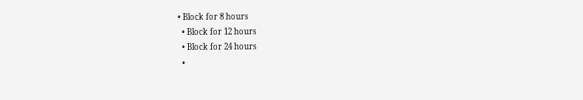• Block for 8 hours
  • Block for 12 hours
  • Block for 24 hours
  •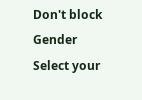Don't block
Gender
Select your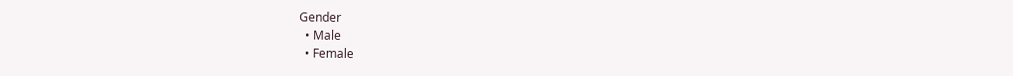Gender
  • Male
  • Female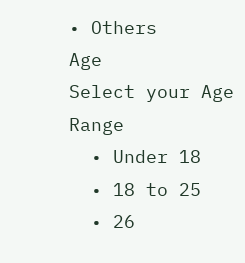• Others
Age
Select your Age Range
  • Under 18
  • 18 to 25
  • 26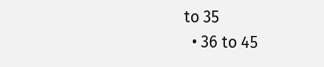to 35
  • 36 to 45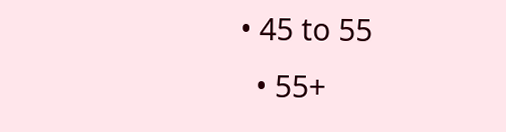• 45 to 55
  • 55+